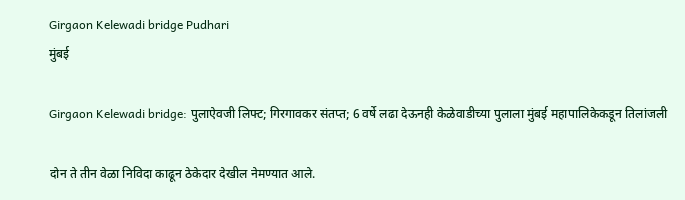Girgaon Kelewadi bridge Pudhari
मुंबई

Girgaon Kelewadi bridge: पुलाऐवजी लिफ्ट; गिरगावकर संतप्त; 6 वर्षे लढा देऊनही केळेवाडीच्या पुलाला मुंबई महापालिकेकडून तिलांजली

दोन ते तीन वेळा निविदा काढून ठेकेदार देखील नेमण्यात आले.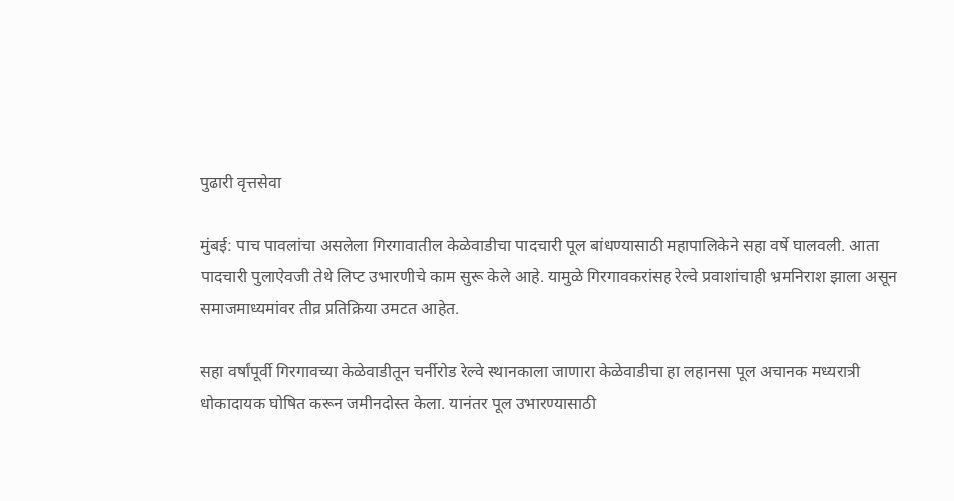पुढारी वृत्तसेवा

मुंबई: पाच पावलांचा असलेला गिरगावातील केळेवाडीचा पादचारी पूल बांधण्यासाठी महापालिकेने सहा वर्षे घालवली. आता पादचारी पुलाऐवजी तेथे लिप्ट उभारणीचे काम सुरू केले आहे. यामुळे गिरगावकरांसह रेल्वे प्रवाशांचाही भ्रमनिराश झाला असून समाजमाध्यमांवर तीव्र प्रतिक्रिया उमटत आहेत.

सहा वर्षांपूर्वी गिरगावच्या केळेवाडीतून चर्नीरोड रेल्वे स्थानकाला जाणारा केळेवाडीचा हा लहानसा पूल अचानक मध्यरात्री धोकादायक घोषित करून जमीनदोस्त केला. यानंतर पूल उभारण्यासाठी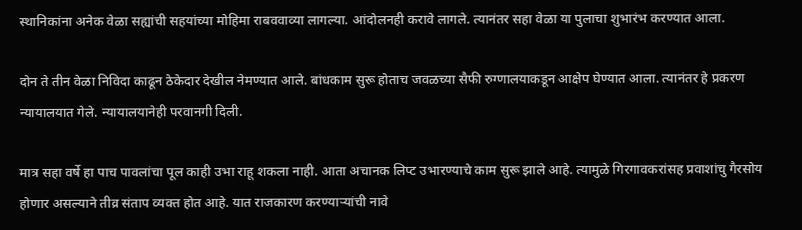स्थानिकांना अनेक वेळा सह्यांची सहयांच्या मोहिमा राबववाव्या लागल्या. आंदोलनही करावे लागले. त्यानंतर सहा वेळा या पुलाचा शुभारंभ करण्यात आला.

दोन ते तीन वेळा निविदा काढून ठेकेदार देखील नेमण्यात आले. बांधकाम सुरू होताच जवळच्या सैफी रुग्णालयाकडून आक्षेप घेण्यात आला. त्यानंतर हे प्रकरण न्यायालयात गेले. न्यायालयानेही परवानगी दिली.

मात्र सहा वर्षे हा पाच पावलांचा पूल काही उभा राहू शकला नाही. आता अचानक लिप्ट उभारण्याचे काम सुरू झाले आहे. त्यामुळे गिरगावकरांसह प्रवाशांचु गैरसोय होणार असल्याने तीव्र संताप व्यक्त होत आहे. यात राजकारण करण्याऱ्यांची नावे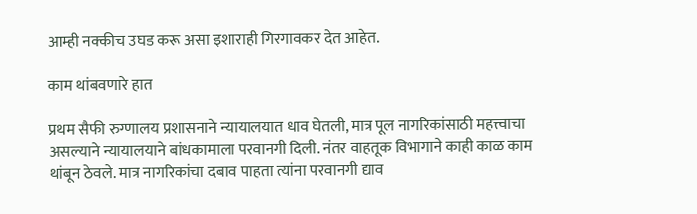आम्ही नक्कीच उघड करू असा इशाराही गिरगावकर देत आहेत.

काम थांबवणारे हात

प्रथम सैफी रुग्णालय प्रशासनाने न्यायालयात धाव घेतली, मात्र पूल नागरिकांसाठी महत्त्वाचा असल्याने न्यायालयाने बांधकामाला परवानगी दिली. नंतर वाहतूक विभागाने काही काळ काम थांबून ठेवले. मात्र नागरिकांचा दबाव पाहता त्यांना परवानगी द्याव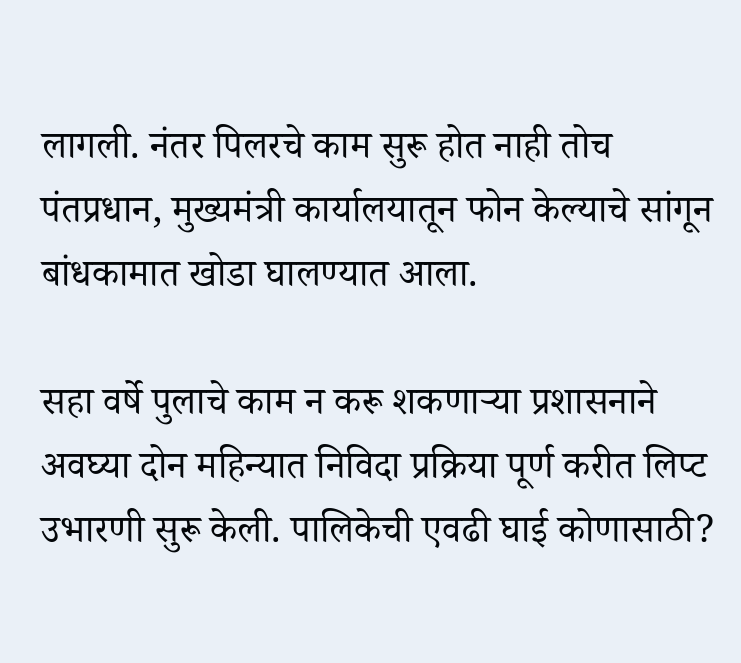लागली. नंतर पिलरचे काम सुरू होत नाही तोच पंतप्रधान, मुख्यमंत्री कार्यालयातून फोन केल्याचे सांगून बांधकामात खोडा घालण्यात आला.

सहा वर्षे पुलाचे काम न करू शकणाऱ्या प्रशासनाने अवघ्या दोन महिन्यात निविदा प्रक्रिया पूर्ण करीत लिप्ट उभारणी सुरू केली. पालिकेची एवढी घाई कोणासाठी?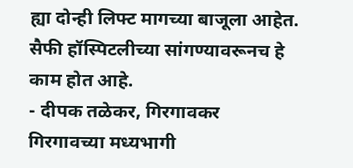ह्या दोन्ही लिफ्ट मागच्या बाजूला आहेत. सैफी हॉस्पिटलीच्या सांगण्यावरूनच हे काम होत आहे.
- दीपक तळेकर, गिरगावकर
गिरगावच्या मध्यभागी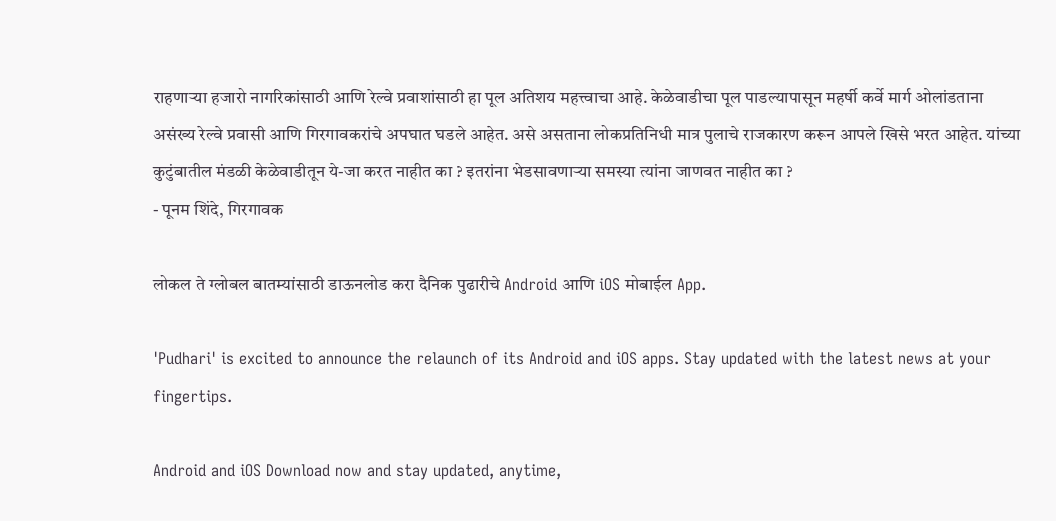राहणाऱ्या हजारो नागरिकांसाठी आणि रेल्वे प्रवाशांसाठी हा पूल अतिशय महत्त्वाचा आहे. केळेवाडीचा पूल पाडल्यापासून महर्षी कर्वे मार्ग ओलांडताना असंख्य रेल्वे प्रवासी आणि गिरगावकरांचे अपघात घडले आहेत. असे असताना लोकप्रतिनिधी मात्र पुलाचे राजकारण करून आपले खिसे भरत आहेत. यांच्या कुटुंबातील मंडळी केळेवाडीतून ये-जा करत नाहीत का ? इतरांना भेडसावणाऱ्या समस्या त्यांना जाणवत नाहीत का ?
- पूनम शिंदे, गिरगावक

लोकल ते ग्लोबल बातम्यांसाठी डाऊनलोड करा दैनिक पुढारीचे Android आणि iOS मोबाईल App.

'Pudhari' is excited to announce the relaunch of its Android and iOS apps. Stay updated with the latest news at your fingertips.

Android and iOS Download now and stay updated, anytime,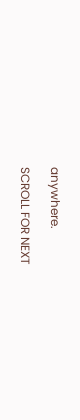anywhere.

SCROLL FOR NEXT